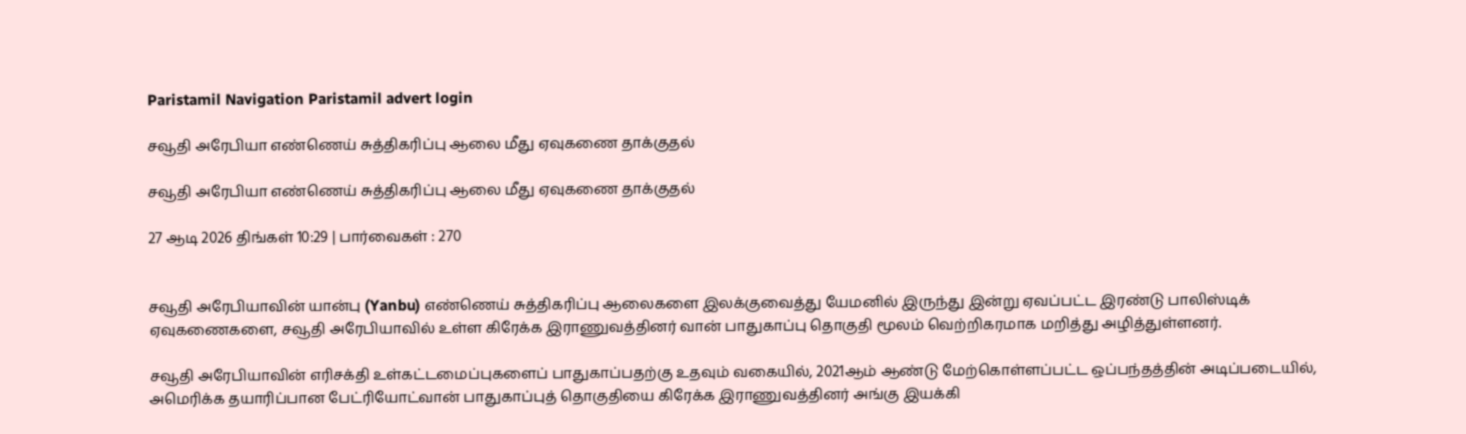Paristamil Navigation Paristamil advert login

சவூதி அரேபியா எண்ணெய் சுத்திகரிப்பு ஆலை மீது ஏவுகணை தாக்குதல்

சவூதி அரேபியா எண்ணெய் சுத்திகரிப்பு ஆலை மீது ஏவுகணை தாக்குதல்

27 ஆடி 2026 திங்கள் 10:29 | பார்வைகள் : 270


சவூதி அரேபியாவின் யான்பு (Yanbu) எண்ணெய் சுத்திகரிப்பு ஆலைகளை இலக்குவைத்து யேமனில் இருந்து இன்று ஏவப்பட்ட இரண்டு பாலிஸ்டிக் ஏவுகணைகளை, சவூதி அரேபியாவில் உள்ள கிரேக்க இராணுவத்தினர் வான் பாதுகாப்பு தொகுதி மூலம் வெற்றிகரமாக மறித்து அழித்துள்ளனர்.

சவூதி அரேபியாவின் எரிசக்தி உள்கட்டமைப்புகளைப் பாதுகாப்பதற்கு உதவும் வகையில், 2021ஆம் ஆண்டு மேற்கொள்ளப்பட்ட ஒப்பந்தத்தின் அடிப்படையில், அமெரிக்க தயாரிப்பான பேட்ரியோட்வான் பாதுகாப்புத் தொகுதியை கிரேக்க இராணுவத்தினர் அங்கு இயக்கி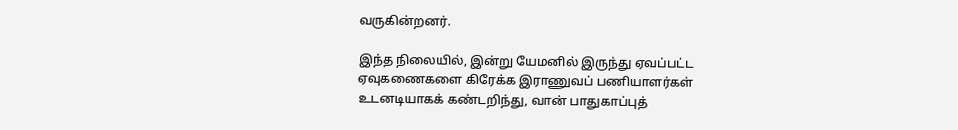வருகின்றனர்.

இந்த நிலையில், இன்று யேமனில் இருந்து ஏவப்பட்ட ஏவுகணைகளை கிரேக்க இராணுவப் பணியாளர்கள் உடனடியாகக் கண்டறிந்து, வான் பாதுகாப்புத்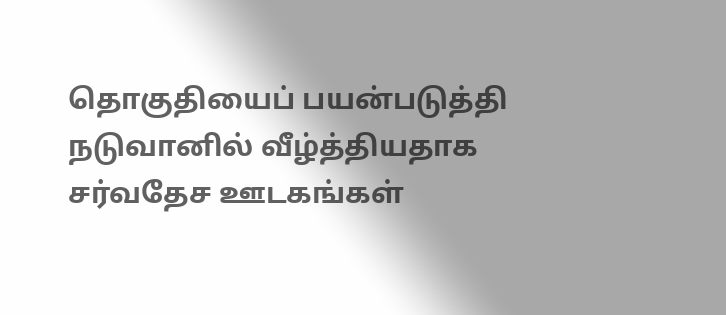தொகுதியைப் பயன்படுத்தி நடுவானில் வீழ்த்தியதாக சர்வதேச ஊடகங்கள்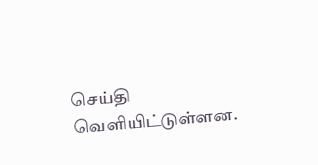செய்தி வெளியிட்டுள்ளன.